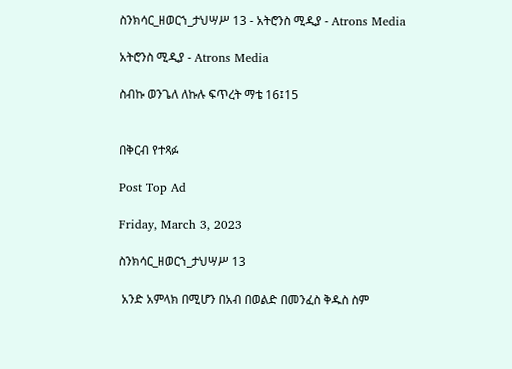ስንክሳር_ዘወርኀ_ታህሣሥ 13 - አትሮንስ ሚዲያ - Atrons Media

አትሮንስ ሚዲያ - Atrons Media

ስብኩ ወንጌለ ለኩሉ ፍጥረት ማቴ 16፤15


በቅርብ የተጻፉ

Post Top Ad

Friday, March 3, 2023

ስንክሳር_ዘወርኀ_ታህሣሥ 13

 አንድ አምላክ በሚሆን በአብ በወልድ በመንፈስ ቅዱስ ስም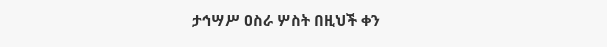ታኅሣሥ ዐስራ ሦስት በዚህች ቀን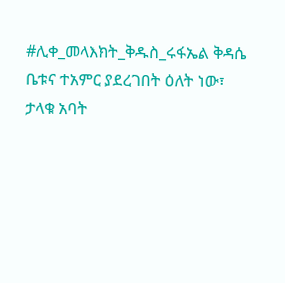#ሊቀ_መላእክት_ቅዱስ_ሩፋኤል ቅዳሴ ቤቱና ተአምር ያደረገበት ዕለት ነው፣ ታላቁ አባት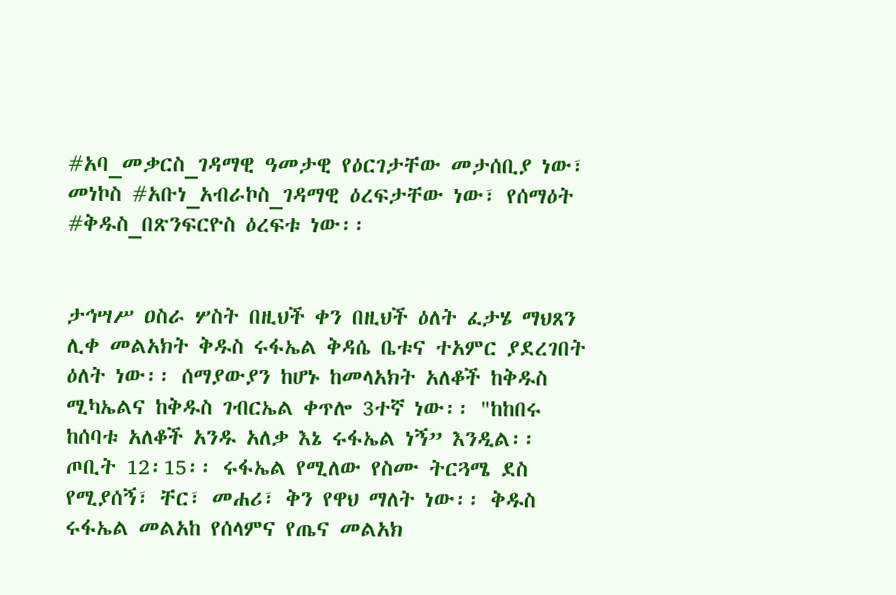#አባ_መቃርስ_ገዳማዊ ዓመታዊ የዕርገታቸው መታሰቢያ ነው፣ መነኮስ #አቡነ_አብራኮስ_ገዳማዊ ዕረፍታቸው ነው፣ የሰማዕት #ቅዱስ_በጽንፍርዮስ ዕረፍቱ ነው፡፡


ታኅሣሥ ዐስራ ሦስት በዚህች ቀን በዚህች ዕለት ፈታሄ ማህጸን ሊቀ መልአክት ቅዱስ ሩፋኤል ቅዳሴ ቤቱና ተአምር ያደረገበት ዕለት ነው፡፡ ሰማያውያን ከሆኑ ከመላአክት አለቆች ከቅዱስ ሚካኤልና ከቅዱስ ገብርኤል ቀጥሎ 3ተኛ ነው፡፡ "ከከበሩ ከሰባቱ አለቆች አንዱ አለቃ እኔ ሩፋኤል ነኝ” እንዲል፡፡ ጦቢት 12፡15፡፡ ሩፋኤል የሚለው የስሙ ትርጓሜ ደስ የሚያሰኝ፣ ቸር፣ መሐሪ፣ ቅን የዋህ ማለት ነው፡፡ ቅዱስ ሩፋኤል መልአከ የሰላምና የጤና መልአክ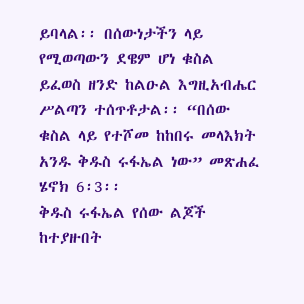ይባላል፡፡ በሰውነታችን ላይ የሚወጣውን ደዌም ሆነ ቁስል ይፈወስ ዘንድ ከልዑል እግዚአብሔር ሥልጣን ተሰጥቶታል፡፡ “በሰው ቁስል ላይ የተሾመ ከከበሩ መላእክት አንዱ ቅዱስ ሩፋኤል ነው” መጽሐፈ ሄኖክ 6፡3፡፡
ቅዱስ ሩፋኤል የሰው ልጆች ከተያዙበት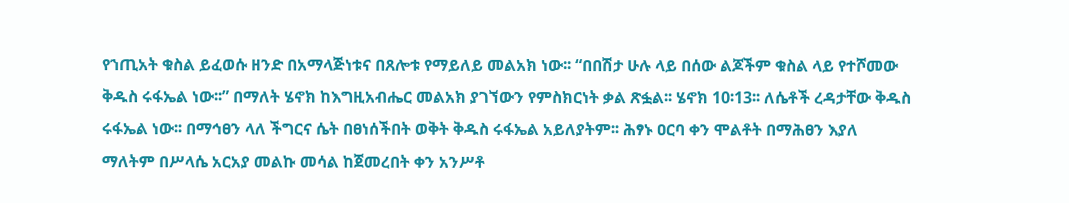የኀጢአት ቁስል ይፈወሱ ዘንድ በአማላጅነቱና በጸሎቱ የማይለይ መልአክ ነው፡፡ “በበሽታ ሁሉ ላይ በሰው ልጆችም ቁስል ላይ የተሾመው ቅዱስ ሩፋኤል ነው፡፡” በማለት ሄኖክ ከእግዚአብሔር መልአክ ያገኘውን የምስክርነት ቃል ጽፏል፡፡ ሄኖክ 10፡13፡፡ ለሴቶች ረዳታቸው ቅዱስ ሩፋኤል ነው፡፡ በማኅፀን ላለ ችግርና ሴት በፀነሰችበት ወቅት ቅዱስ ሩፋኤል አይለያትም፡፡ ሕፃኑ ዐርባ ቀን ሞልቶት በማሕፀን እያለ ማለትም በሥላሴ አርአያ መልኩ መሳል ከጀመረበት ቀን አንሥቶ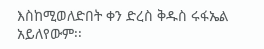እስከሚወለድበት ቀን ድረስ ቅዱስ ሩፋኤል አይለየውም፡፡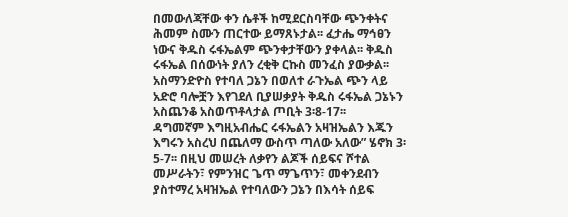በመውለጃቸው ቀን ሴቶች ከሚደርስባቸው ጭንቀትና ሕመም ስሙን ጠርተው ይማጸኑታል፡፡ ፈታሔ ማኅፀን ነውና ቅዱስ ሩፋኤልም ጭንቀታቸውን ያቀላል፡፡ ቅዱስ ሩፋኤል በሰውነት ያለን ረቂቅ ርኩስ መንፈስ ያውቃል፡፡ አስማንድዮስ የተባለ ጋኔን በወለተ ራጉኤል ጭን ላይ አድሮ ባሎቿን እየገደለ ቢያሠቃያት ቅዱስ ሩፋኤል ጋኔኑን አስጨንቆ አስወጥቶላታል ጦቢት 3፡8-17፡፡
ዳግመኛም እግዚአብሔር ሩፋኤልን አዛዝኤልን እጁን እግሩን አስረህ በጨለማ ውስጥ ጣለው አለው” ሄኖክ 3፡5-7፡፡ በዚህ መሠረት ለቃየን ልጆች ሰይፍና ሾተል መሥራትን፣ የምንዝር ጌጥ ማጌጥን፣ መቀንደብን ያስተማረ አዛዝኤል የተባለውን ጋኔን በእሳት ሰይፍ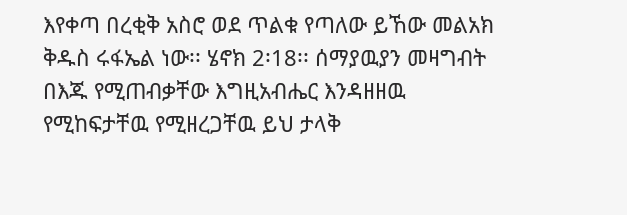እየቀጣ በረቂቅ አስሮ ወደ ጥልቁ የጣለው ይኸው መልአክ ቅዱስ ሩፋኤል ነው፡፡ ሄኖክ 2፡18፡፡ ሰማያዉያን መዛግብት በእጁ የሚጠብቃቸው እግዚአብሔር እንዳዘዘዉ የሚከፍታቸዉ የሚዘረጋቸዉ ይህ ታላቅ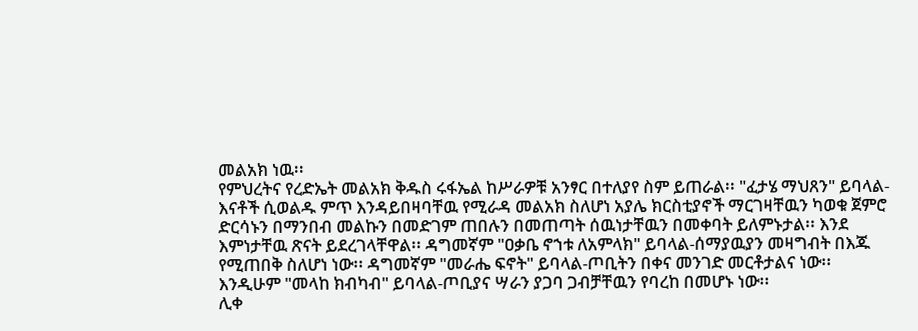መልአክ ነዉ፡፡
የምህረትና የረድኤት መልአክ ቅዱስ ሩፋኤል ከሥራዎቹ አንፃር በተለያየ ስም ይጠራል፡፡ "ፈታሄ ማህጸን" ይባላል-እናቶች ሲወልዱ ምጥ እንዳይበዛባቸዉ የሚራዳ መልአክ ስለሆነ አያሌ ክርስቲያኖች ማርገዛቸዉን ካወቁ ጀምሮ ድርሳኑን በማንበብ መልኩን በመድገም ጠበሉን በመጠጣት ሰዉነታቸዉን በመቀባት ይለምኑታል፡፡ እንደ እምነታቸዉ ጽናት ይደረገላቸዋል፡፡ ዳግመኛም "ዐቃቤ ኖኀቱ ለአምላክ" ይባላል-ሰማያዉያን መዛግብት በእጁ የሚጠበቅ ስለሆነ ነው፡፡ ዳግመኛም "መራሔ ፍኖት" ይባላል-ጦቢትን በቀና መንገድ መርቶታልና ነው፡፡ እንዲሁም "መላከ ክብካብ" ይባላል-ጦቢያና ሣራን ያጋባ ጋብቻቸዉን የባረከ በመሆኑ ነው፡፡
ሊቀ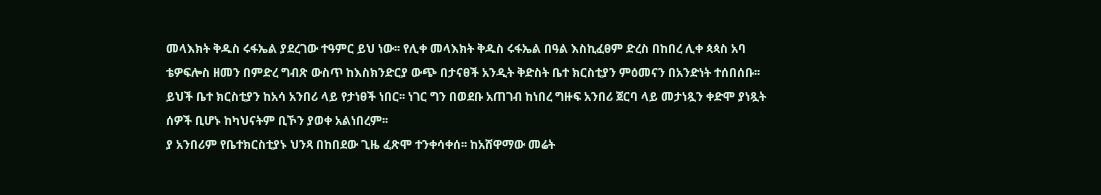መላእክት ቅዱስ ሩፋኤል ያደረገው ተዓምር ይህ ነው፡፡ የሊቀ መላእክት ቅዱስ ሩፋኤል በዓል እስኪፈፀም ድረስ በከበረ ሊቀ ጳጳስ አባ ቴዎፍሎስ ዘመን በምድረ ግብጽ ውስጥ ከእስክንድርያ ውጭ በታናፀች አንዲት ቅድስት ቤተ ክርስቲያን ምዕመናን በአንድነት ተሰበሰቡ፡፡ ይህች ቤተ ክርስቲያን ከአሳ አንበሪ ላይ የታነፀች ነበር፡፡ ነገር ግን በወደቡ አጠገብ ከነበረ ግዙፍ አንበሪ ጀርባ ላይ መታነጿን ቀድሞ ያነጿት ሰዎች ቢሆኑ ከካህናትም ቢኾን ያወቀ አልነበረም፡፡
ያ አንበሪም የቤተክርስቲያኑ ህንጻ በከበደው ጊዜ ፈጽሞ ተንቀሳቀሰ፡፡ ከአሸዋማው መሬት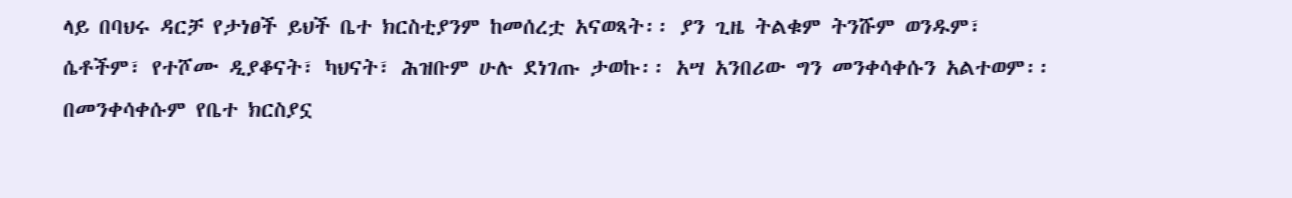ላይ በባህሩ ዳርቻ የታነፀች ይህች ቤተ ክርስቲያንም ከመሰረቷ አናወጻት፡፡ ያን ጊዜ ትልቁም ትንሹም ወንዱም፣ ሴቶችም፣ የተሾሙ ዲያቆናት፣ ካህናት፣ ሕዝቡም ሁሉ ደነገጡ ታወኩ፡፡ አሣ አንበሪው ግን መንቀሳቀሱን አልተወም፡፡ በመንቀሳቀሱም የቤተ ክርስያኗ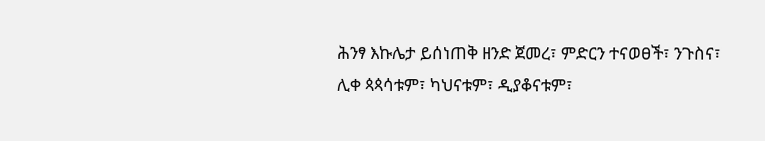ሕንፃ እኩሌታ ይሰነጠቅ ዘንድ ጀመረ፣ ምድርን ተናወፀች፣ ንጉስና፣ ሊቀ ጳጳሳቱም፣ ካህናቱም፣ ዲያቆናቱም፣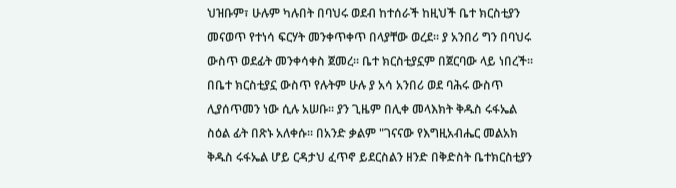ህዝቡም፣ ሁሉም ካሉበት በባህሩ ወደብ ከተሰራች ከዚህች ቤተ ክርስቲያን መናወጥ የተነሳ ፍርሃት መንቀጥቀጥ በላያቸው ወረደ፡፡ ያ አንበሪ ግን በባህሩ ውስጥ ወደፊት መንቀሳቀስ ጀመረ፡፡ ቤተ ክርስቲያኗም በጀርባው ላይ ነበረች፡፡ በቤተ ክርስቲያኗ ውስጥ የሉትም ሁሉ ያ አሳ አንበሪ ወደ ባሕሩ ውስጥ ሊያሰጥመን ነው ሲሉ አሠቡ፡፡ ያን ጊዜም በሊቀ መላእክት ቅዱስ ሩፋኤል ስዕል ፊት በጽኑ አለቀሱ፡፡ በአንድ ቃልም "ገናናው የእግዚአብሔር መልአክ ቅዱስ ሩፋኤል ሆይ ርዳታህ ፈጥኖ ይደርስልን ዘንድ በቅድስት ቤተክርስቲያን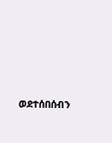ወደተሰበሰብን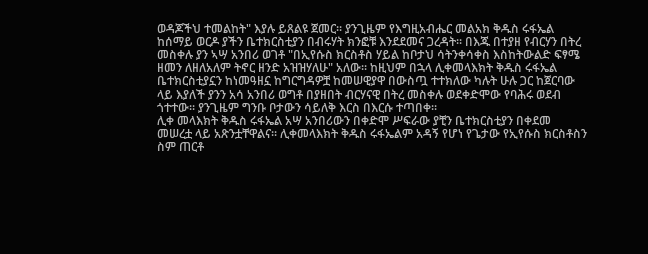ወዳጆችህ ተመልከት" እያሉ ይጸልዩ ጀመር፡፡ ያንጊዜም የእግዚአብሔር መልአክ ቅዱስ ሩፋኤል ከሰማይ ወርዶ ያችን ቤተክርስቲያን በብሩሃት ክንፎቹ እንደደመና ጋረዳት፡፡ በእጁ በተያዘ የብርሃን በትረ መስቀሉ ያን ኣሣ አንበሪ ወገቶ "በኢየሱስ ክርስቶስ ሃይል ከቦታህ ሳትንቀሳቀስ እስከትውልድ ፍፃሜ ዘመን ለዘለአለም ትኖር ዘንድ አዝዝሃለሁ" አለው፡፡ ከዚህም በኋላ ሊቀመላእክት ቅዱስ ሩፋኤል ቤተክርስቲያኗን ከነመዓዘኗ ከግርግዳዎቿ ከመሠዊያዋ በውስጧ ተተክለው ካሉት ሁሉ ጋር ከጀርባው ላይ እያለች ያንን አሳ አንበሪ ወግቶ በያዘበት ብርሃናዊ በትረ መስቀሉ ወደቀድሞው የባሕሩ ወደብ ጎተተው፡፡ ያንጊዜም ግንቡ ቦታውን ሳይለቅ እርስ በእርሱ ተጣበቀ፡፡
ሊቀ መላእክት ቅዱስ ሩፋኤል አሣ አንበሪውን በቀድሞ ሥፍራው ያቺን ቤተክርስቲያን በቀደመ መሠረቷ ላይ አጽንቷቸዋልና፡፡ ሊቀመላእክት ቅዱስ ሩፋኤልም አዳኝ የሆነ የጌታው የኢየሱስ ክርስቶስን ስም ጠርቶ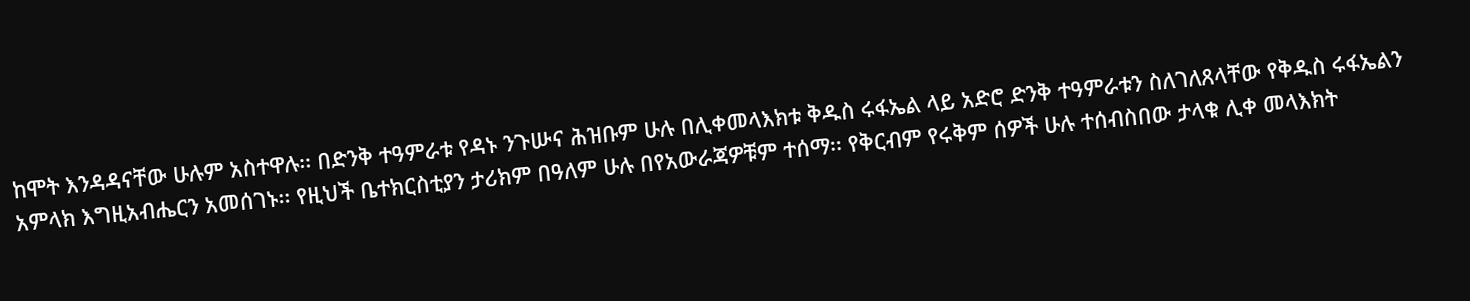ከሞት እንዳዳናቸው ሁሉም አስተዋሉ፡፡ በድንቅ ተዓምራቱ የዳኑ ንጉሡና ሕዝቡም ሁሉ በሊቀመላእክቱ ቅዱስ ሩፋኤል ላይ አድሮ ድንቅ ተዓምራቱን ስለገለጸላቸው የቅዱስ ሩፋኤልን አምላክ እግዚአብሔርን አመሰገኑ፡፡ የዚህች ቤተክርስቲያን ታሪክም በዓለም ሁሉ በየአውራጃዎቹም ተሰማ፡፡ የቅርብም የሩቅም ሰዎች ሁሉ ተሰብስበው ታላቁ ሊቀ መላእክት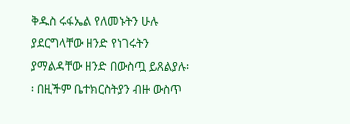ቅዱስ ሩፋኤል የለመኑትን ሁሉ ያደርግላቸው ዘንድ የነገሩትን ያማልዳቸው ዘንድ በውስጧ ይጸልያሉ፡፡ በዚችም ቤተክርስትያን ብዙ ውስጥ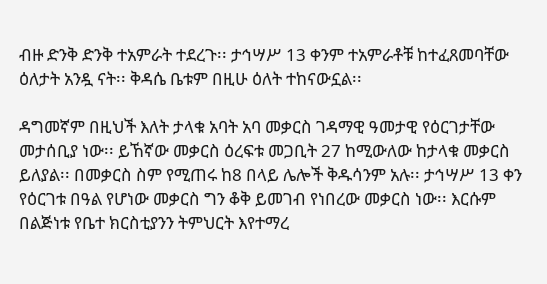ብዙ ድንቅ ድንቅ ተአምራት ተደረጉ፡፡ ታኅሣሥ 13 ቀንም ተአምራቶቹ ከተፈጸመባቸው ዕለታት አንዷ ናት፡፡ ቅዳሴ ቤቱም በዚሁ ዕለት ተከናውኗል፡፡

ዳግመኛም በዚህች እለት ታላቁ አባት አባ መቃርስ ገዳማዊ ዓመታዊ የዕርገታቸው መታሰቢያ ነው፡፡ ይኸኛው መቃርስ ዕረፍቱ መጋቢት 27 ከሚውለው ከታላቁ መቃርስ ይለያል፡፡ በመቃርስ ስም የሚጠሩ ከ8 በላይ ሌሎች ቅዱሳንም አሉ፡፡ ታኅሣሥ 13 ቀን የዕርገቱ በዓል የሆነው መቃርስ ግን ቆቅ ይመገብ የነበረው መቃርስ ነው፡፡ እርሱም በልጅነቱ የቤተ ክርስቲያንን ትምህርት እየተማረ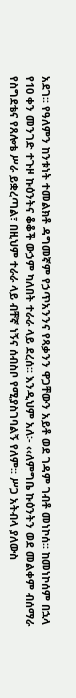አደገ፡፡ የዓለምን ከንቱነት ተመልክቶ ዳግመኛም የኃጥአንንና የጻቃንን ዋጋቸውን አይቶ ወደ ገዳም ገብቶ መነኮሰ፡፡ ከመነኮሰም በኋላ የ10 ቀን መንገድ ተጉዞ ኩዕንትና ቆቆች ውኃም ካለበት ተራራ ላይ ደረሰ፡፡ እንዲህም አለ፡- ‹‹ለምግቤ ኩዕንትን ወደ መልቀም ብሰማራ የስግደቴና የጸሎቴ ሥራ ይቋረጣል፣ በዚህም ተራራ ላይ ብቸኛ ነኝና ሰብስቦ የሚያስገባልኝ የለም፡፡ ሥጋ አትብላ ያለውስ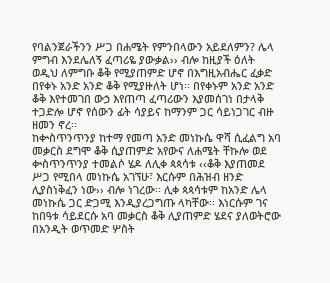የባልንጀራችንን ሥጋ በሐሜት የምንበላውን አይደለምን? ሌላ ምግብ እንደሌለኝ ፈጣሪዬ ያውቃል›› ብሎ ከዚያች ዕለት ወዲህ ለምግቡ ቆቅ የሚያጠምድ ሆኖ በእግዚአብሔር ፈቃድ በየቀኑ አንድ አንድ ቆቅ የሚያዙለት ሆነ፡፡ በየቀኑም አንድ አንድ ቆቅ እየተመገበ ውኃ እየጠጣ ፈጣሪውን እያመሰገነ በታላቅ ተጋድሎ ሆኖ የሰውን ፊት ሳያይና ከማንም ጋር ሳይነጋገር ብዙ ዘመን ኖረ፡፡
ከቍስጥንጥንያ ከተማ የመጣ አንድ መነኩሴ ዋሻ ሲፈልግ አባ መቃርስ ደግሞ ቆቅ ሲያጠምድ አየውና ለሐሜት ቸኩሎ ወደ ቍስጥንጥንያ ተመልሶ ሄዶ ለሊቀ ጳጳሳቱ ‹‹ቆቅ እያጠመደ ሥጋ የሚበላ መነኩሴ አገኘሁ፣ እርሱም በሕዝብ ዘንድ ሊያስነቅፈን ነው›› ብሎ ነገረው፡፡ ሊቀ ጳጳሳቱም ከአንድ ሌላ መነኩሴ ጋር ድጋሚ እንዲያረጋግጡ ላካቸው፡፡ እነርሱም ገና ከበዓቱ ሳይደርሱ አባ መቃርስ ቆቅ ሊያጠምድ ሄደና ያለወትሮው በአንዲት ወጥመድ ሦስት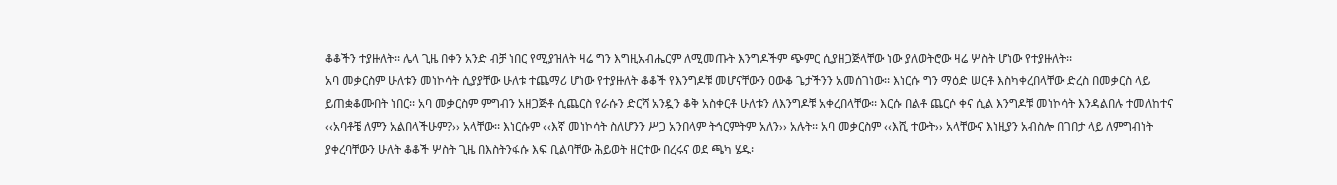ቆቆችን ተያዙለት፡፡ ሌላ ጊዜ በቀን አንድ ብቻ ነበር የሚያዝለት ዛሬ ግን እግዚአብሔርም ለሚመጡት እንግዶችም ጭምር ሲያዘጋጅላቸው ነው ያለወትሮው ዛሬ ሦስት ሆነው የተያዙለት፡፡
አባ መቃርስም ሁለቱን መነኮሳት ሲያያቸው ሁለቱ ተጨማሪ ሆነው የተያዙለት ቆቆች የእንግዶቹ መሆናቸውን ዐውቆ ጌታችንን አመሰገነው፡፡ እነርሱ ግን ማዕድ ሠርቶ እስካቀረበላቸው ድረስ በመቃርስ ላይ ይጠቋቆሙበት ነበር፡፡ አባ መቃርስም ምግብን አዘጋጅቶ ሲጨርስ የራሱን ድርሻ አንዷን ቆቅ አስቀርቶ ሁለቱን ለእንግዶቹ አቀረበላቸው፡፡ እርሱ በልቶ ጨርሶ ቀና ሲል እንግዶቹ መነኮሳት እንዳልበሉ ተመለከተና ‹‹አባቶቼ ለምን አልበላችሁም?›› አላቸው፡፡ እነርሱም ‹‹እኛ መነኮሳት ስለሆንን ሥጋ አንበላም ትኅርምትም አለን›› አሉት፡፡ አባ መቃርስም ‹‹እሺ ተውት›› አላቸውና እነዚያን አብስሎ በገበታ ላይ ለምግብነት ያቀረባቸውን ሁለት ቆቆች ሦስት ጊዜ በእስትንፋሱ እፍ ቢልባቸው ሕይወት ዘርተው በረሩና ወደ ጫካ ሄዱ፡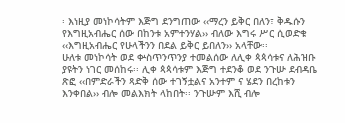፡ እነዚያ መነኮሳትም እጅግ ደንግጠው ‹‹ማረን ይቅር በለን፣ ቅዱሱን የእግዚአብሔር ሰው በከንቱ አምተንሃል›› ብለው እግሩ ሥር ሲወድቁ ‹‹እግዚአብሔር የሁላችንን በደል ይቅር ይበለን›› አላቸው፡፡
ሁለቱ መነኮሳት ወደ ቍስጥንጥንያ ተመልሰው ለሊቀ ጳጳሳቱና ለሕዝቡ ያዩትን ነገር መሰከሩ፡፡ ሊቀ ጳጳሳቱም እጅግ ተደንቆ ወደ ንጉሡ ደብዳቤ ጽፎ ‹‹በምድራችን ጻድቅ ሰው ተገኝቷልና አንተም ና ሄደን በረከቱን እንቀበል›› ብሎ መልእክት ላከበት፡፡ ንጉሡም እሺ ብሎ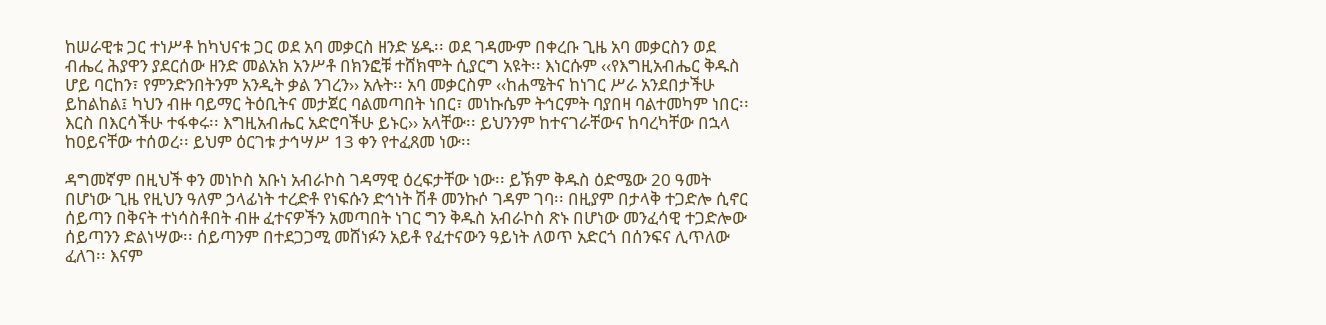ከሠራዊቱ ጋር ተነሥቶ ከካህናቱ ጋር ወደ አባ መቃርስ ዘንድ ሄዱ፡፡ ወደ ገዳሙም በቀረቡ ጊዜ አባ መቃርስን ወደ ብሔረ ሕያዋን ያደርሰው ዘንድ መልአክ አንሥቶ በክንፎቹ ተሸክሞት ሲያርግ አዩት፡፡ እነርሱም ‹‹የእግዚአብሔር ቅዱስ ሆይ ባርከን፣ የምንድንበትንም አንዲት ቃል ንገረን›› አሉት፡፡ አባ መቃርስም ‹‹ከሐሜትና ከነገር ሥራ አንደበታችሁ ይከልከል፤ ካህን ብዙ ባይማር ትዕቢትና መታጀር ባልመጣበት ነበር፣ መነኩሴም ትኅርምት ባያበዛ ባልተመካም ነበር፡፡ እርስ በእርሳችሁ ተፋቀሩ፡፡ እግዚአብሔር አድሮባችሁ ይኑር›› አላቸው፡፡ ይህንንም ከተናገራቸውና ከባረካቸው በኋላ ከዐይናቸው ተሰወረ፡፡ ይህም ዕርገቱ ታኅሣሥ 13 ቀን የተፈጸመ ነው፡፡

ዳግመኛም በዚህች ቀን መነኮስ አቡነ አብራኮስ ገዳማዊ ዕረፍታቸው ነው፡፡ ይኽም ቅዱስ ዕድሜው 20 ዓመት በሆነው ጊዜ የዚህን ዓለም ኃላፊነት ተረድቶ የነፍሱን ድኅነት ሽቶ መንኩሶ ገዳም ገባ፡፡ በዚያም በታላቅ ተጋድሎ ሲኖር ሰይጣን በቅናት ተነሳስቶበት ብዙ ፈተናዎችን አመጣበት ነገር ግን ቅዱስ አብራኮስ ጽኑ በሆነው መንፈሳዊ ተጋድሎው ሰይጣንን ድልነሣው፡፡ ሰይጣንም በተደጋጋሚ መሸነፉን አይቶ የፈተናውን ዓይነት ለወጥ አድርጎ በሰንፍና ሊጥለው ፈለገ፡፡ እናም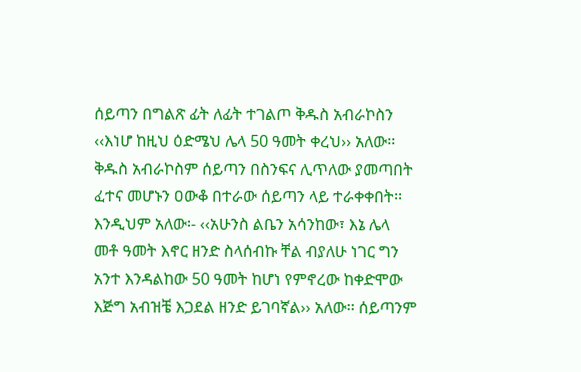ሰይጣን በግልጽ ፊት ለፊት ተገልጦ ቅዱስ አብራኮስን ‹‹እነሆ ከዚህ ዕድሜህ ሌላ 50 ዓመት ቀረህ›› አለው፡፡ ቅዱስ አብራኮስም ሰይጣን በስንፍና ሊጥለው ያመጣበት ፈተና መሆኑን ዐውቆ በተራው ሰይጣን ላይ ተራቀቀበት፡፡ እንዲህም አለው፡- ‹‹አሁንስ ልቤን አሳንከው፣ እኔ ሌላ መቶ ዓመት እኖር ዘንድ ስላሰብኩ ቸል ብያለሁ ነገር ግን አንተ እንዳልከው 50 ዓመት ከሆነ የምኖረው ከቀድሞው እጅግ አብዝቼ እጋደል ዘንድ ይገባኛል›› አለው፡፡ ሰይጣንም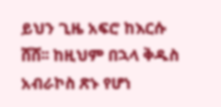ይህን ጊዜ አፍሮ ከእርሱ ሸሸ፡፡ ከዚህም በኋላ ቅዱስ አብራኮስ ጽኑ የሆነ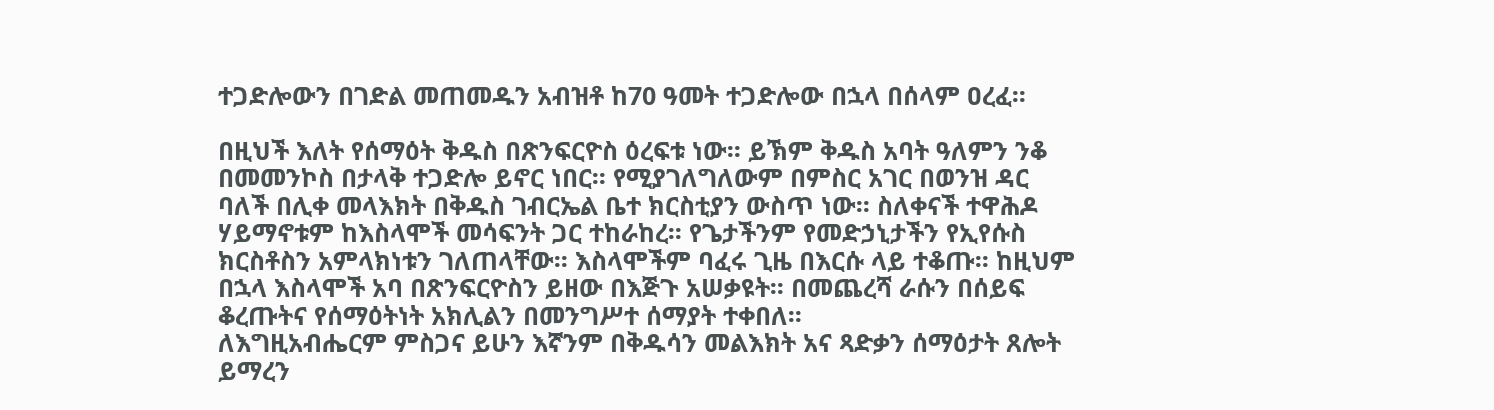ተጋድሎውን በገድል መጠመዱን አብዝቶ ከ70 ዓመት ተጋድሎው በኋላ በሰላም ዐረፈ፡፡

በዚህች እለት የሰማዕት ቅዱስ በጽንፍርዮስ ዕረፍቱ ነው፡፡ ይኽም ቅዱስ አባት ዓለምን ንቆ በመመንኮስ በታላቅ ተጋድሎ ይኖር ነበር፡፡ የሚያገለግለውም በምስር አገር በወንዝ ዳር ባለች በሊቀ መላእክት በቅዱስ ገብርኤል ቤተ ክርስቲያን ውስጥ ነው፡፡ ስለቀናች ተዋሕዶ ሃይማኖቱም ከእስላሞች መሳፍንት ጋር ተከራከረ፡፡ የጌታችንም የመድኃኒታችን የኢየሱስ ክርስቶስን አምላክነቱን ገለጠላቸው፡፡ እስላሞችም ባፈሩ ጊዜ በእርሱ ላይ ተቆጡ፡፡ ከዚህም በኋላ እስላሞች አባ በጽንፍርዮስን ይዘው በእጅጉ አሠቃዩት፡፡ በመጨረሻ ራሱን በሰይፍ ቆረጡትና የሰማዕትነት አክሊልን በመንግሥተ ሰማያት ተቀበለ፡፡
ለእግዚአብሔርም ምስጋና ይሁን እኛንም በቅዱሳን መልእክት አና ጻድቃን ሰማዕታት ጸሎት ይማረን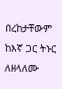በረከታቸውም ከእኛ ጋር ትኑር ለዘላለሙ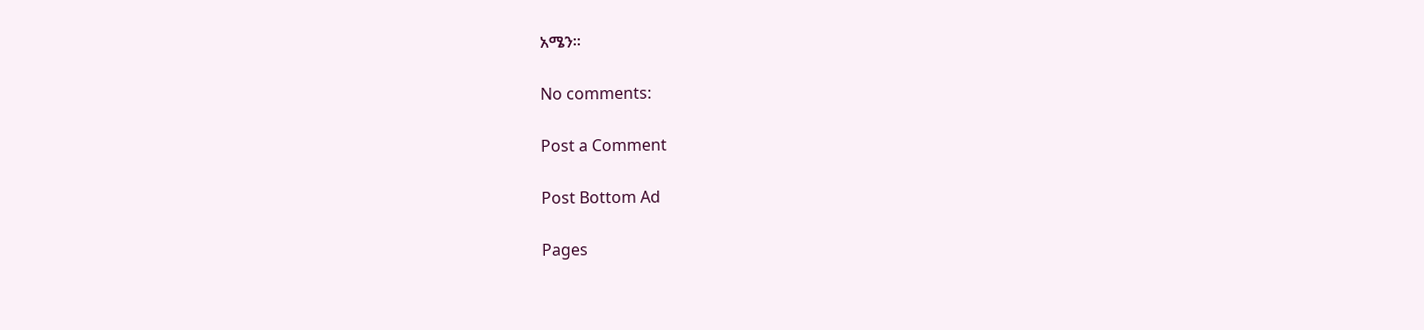አሜን።

No comments:

Post a Comment

Post Bottom Ad

Pages